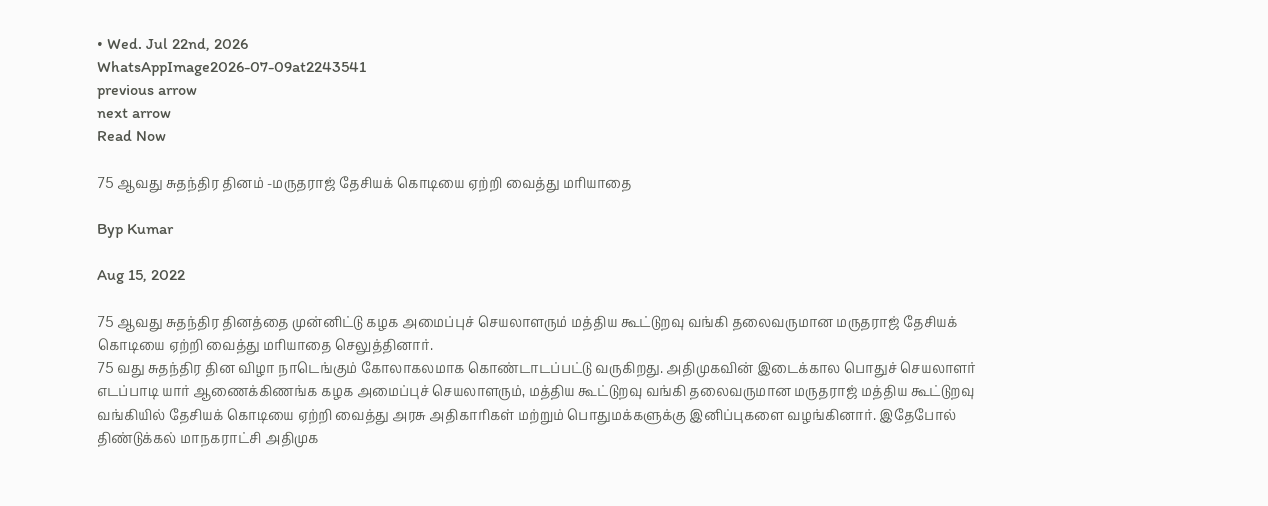• Wed. Jul 22nd, 2026
WhatsAppImage2026-07-09at2243541
previous arrow
next arrow
Read Now

75 ஆவது சுதந்திர தினம் -மருதராஜ் தேசியக் கொடியை ஏற்றி வைத்து மரியாதை

Byp Kumar

Aug 15, 2022

75 ஆவது சுதந்திர தினத்தை முன்னிட்டு கழக அமைப்புச் செயலாளரும் மத்திய கூட்டுறவு வங்கி தலைவருமான மருதராஜ் தேசியக் கொடியை ஏற்றி வைத்து மரியாதை செலுத்தினார்.
75 வது சுதந்திர தின விழா நாடெங்கும் கோலாகலமாக கொண்டாடப்பட்டு வருகிறது. அதிமுகவின் இடைக்கால பொதுச் செயலாளர் எடப்பாடி யார் ஆணைக்கிணங்க கழக அமைப்புச் செயலாளரும், மத்திய கூட்டுறவு வங்கி தலைவருமான மருதராஜ் மத்திய கூட்டுறவு வங்கியில் தேசியக் கொடியை ஏற்றி வைத்து அரசு அதிகாரிகள் மற்றும் பொதுமக்களுக்கு இனிப்புகளை வழங்கினார். இதேபோல் திண்டுக்கல் மாநகராட்சி அதிமுக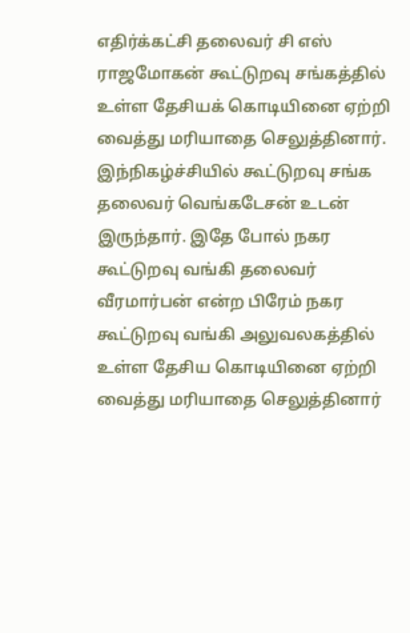எதிர்க்கட்சி தலைவர் சி எஸ் ராஜமோகன் கூட்டுறவு சங்கத்தில் உள்ள தேசியக் கொடியினை ஏற்றி வைத்து மரியாதை செலுத்தினார். இந்நிகழ்ச்சியில் கூட்டுறவு சங்க தலைவர் வெங்கடேசன் உடன் இருந்தார். இதே போல் நகர கூட்டுறவு வங்கி தலைவர் வீரமார்பன் என்ற பிரேம் நகர கூட்டுறவு வங்கி அலுவலகத்தில் உள்ள தேசிய கொடியினை ஏற்றி வைத்து மரியாதை செலுத்தினார்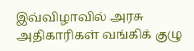இவ்விழாவில் அரசு அதிகாரிகள் வங்கிக் குழு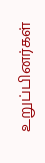உறுப்பினர்கள்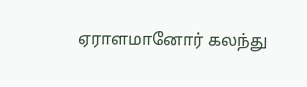ஏராளமானோர் கலந்து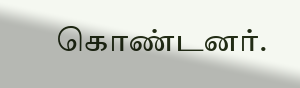கொண்டனர்.